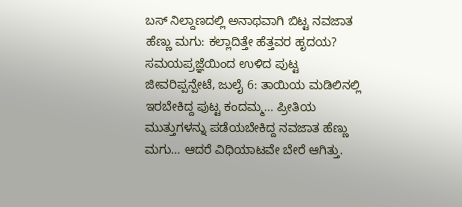ಬಸ್ ನಿಲ್ದಾಣದಲ್ಲಿ ಅನಾಥವಾಗಿ ಬಿಟ್ಟ ನವಜಾತ ಹೆಣ್ಣು ಮಗು: ಕಲ್ಲಾದಿತ್ತೇ ಹೆತ್ತವರ ಹೃದಯ? ಸಮಯಪ್ರಜ್ಞೆಯಿಂದ ಉಳಿದ ಪುಟ್ಟ ಜೀವರಿಪ್ಪನ್ಪೇಟೆ, ಜುಲೈ 6: ತಾಯಿಯ ಮಡಿಲಿನಲ್ಲಿ ಇರಬೇಕಿದ್ದ ಪುಟ್ಟ ಕಂದಮ್ಮ… ಪ್ರೀತಿಯ ಮುತ್ತುಗಳನ್ನು ಪಡೆಯಬೇಕಿದ್ದ ನವಜಾತ ಹೆಣ್ಣು ಮಗು… ಆದರೆ ವಿಧಿಯಾಟವೇ ಬೇರೆ ಆಗಿತ್ತು.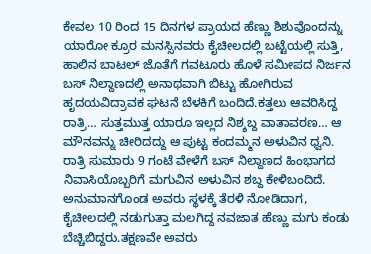ಕೇವಲ 10 ರಿಂದ 15 ದಿನಗಳ ಪ್ರಾಯದ ಹೆಣ್ಣು ಶಿಶುವೊಂದನ್ನು ಯಾರೋ ಕ್ರೂರ ಮನಸ್ಸಿನವರು ಕೈಚೀಲದಲ್ಲಿ ಬಟ್ಟೆಯಲ್ಲಿ ಸುತ್ತಿ, ಹಾಲಿನ ಬಾಟಲ್ ಜೊತೆಗೆ ಗವಟೂರು ಹೊಳೆ ಸಮೀಪದ ನಿರ್ಜನ ಬಸ್ ನಿಲ್ದಾಣದಲ್ಲಿ ಅನಾಥವಾಗಿ ಬಿಟ್ಟು ಹೋಗಿರುವ ಹೃದಯವಿದ್ರಾವಕ ಘಟನೆ ಬೆಳಕಿಗೆ ಬಂದಿದೆ.ಕತ್ತಲು ಆವರಿಸಿದ್ದ ರಾತ್ರಿ… ಸುತ್ತಮುತ್ತ ಯಾರೂ ಇಲ್ಲದ ನಿಶ್ಶಬ್ದ ವಾತಾವರಣ… ಆ ಮೌನವನ್ನು ಚೀರಿದದ್ದು ಆ ಪುಟ್ಟ ಕಂದಮ್ಮನ ಅಳುವಿನ ಧ್ವನಿ. ರಾತ್ರಿ ಸುಮಾರು 9 ಗಂಟೆ ವೇಳೆಗೆ ಬಸ್ ನಿಲ್ದಾಣದ ಹಿಂಭಾಗದ ನಿವಾಸಿಯೊಬ್ಬರಿಗೆ ಮಗುವಿನ ಅಳುವಿನ ಶಬ್ದ ಕೇಳಿಬಂದಿದೆ. ಅನುಮಾನಗೊಂಡ ಅವರು ಸ್ಥಳಕ್ಕೆ ತೆರಳಿ ನೋಡಿದಾಗ, ಕೈಚೀಲದಲ್ಲಿ ನಡುಗುತ್ತಾ ಮಲಗಿದ್ದ ನವಜಾತ ಹೆಣ್ಣು ಮಗು ಕಂಡು ಬೆಚ್ಚಿಬಿದ್ದರು.ತಕ್ಷಣವೇ ಅವರು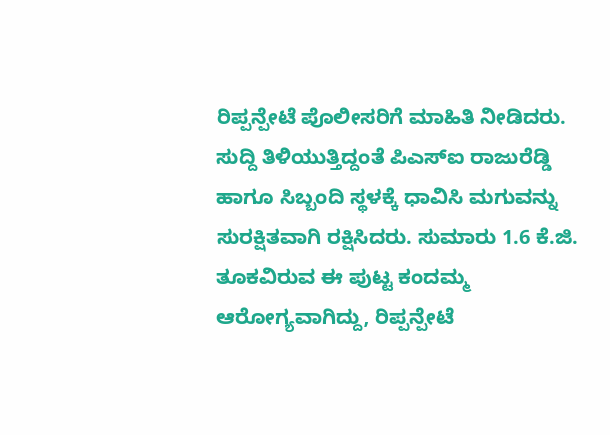ರಿಪ್ಪನ್ಪೇಟೆ ಪೊಲೀಸರಿಗೆ ಮಾಹಿತಿ ನೀಡಿದರು.
ಸುದ್ದಿ ತಿಳಿಯುತ್ತಿದ್ದಂತೆ ಪಿಎಸ್ಐ ರಾಜುರೆಡ್ಡಿ ಹಾಗೂ ಸಿಬ್ಬಂದಿ ಸ್ಥಳಕ್ಕೆ ಧಾವಿಸಿ ಮಗುವನ್ನು ಸುರಕ್ಷಿತವಾಗಿ ರಕ್ಷಿಸಿದರು. ಸುಮಾರು 1.6 ಕೆ.ಜಿ. ತೂಕವಿರುವ ಈ ಪುಟ್ಟ ಕಂದಮ್ಮ ಆರೋಗ್ಯವಾಗಿದ್ದು, ರಿಪ್ಪನ್ಪೇಟೆ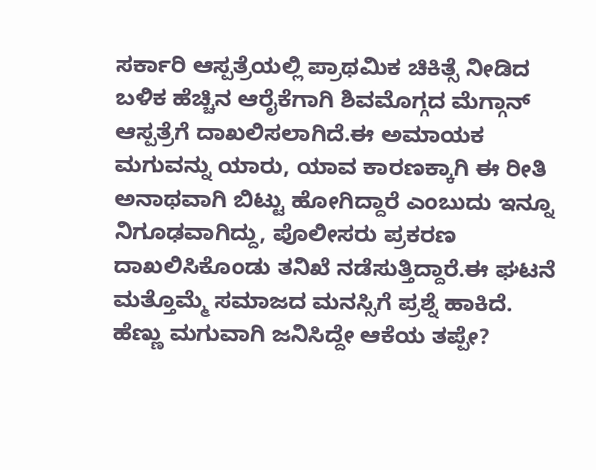ಸರ್ಕಾರಿ ಆಸ್ಪತ್ರೆಯಲ್ಲಿ ಪ್ರಾಥಮಿಕ ಚಿಕಿತ್ಸೆ ನೀಡಿದ ಬಳಿಕ ಹೆಚ್ಚಿನ ಆರೈಕೆಗಾಗಿ ಶಿವಮೊಗ್ಗದ ಮೆಗ್ಗಾನ್ ಆಸ್ಪತ್ರೆಗೆ ದಾಖಲಿಸಲಾಗಿದೆ.ಈ ಅಮಾಯಕ ಮಗುವನ್ನು ಯಾರು, ಯಾವ ಕಾರಣಕ್ಕಾಗಿ ಈ ರೀತಿ ಅನಾಥವಾಗಿ ಬಿಟ್ಟು ಹೋಗಿದ್ದಾರೆ ಎಂಬುದು ಇನ್ನೂ ನಿಗೂಢವಾಗಿದ್ದು, ಪೊಲೀಸರು ಪ್ರಕರಣ ದಾಖಲಿಸಿಕೊಂಡು ತನಿಖೆ ನಡೆಸುತ್ತಿದ್ದಾರೆ.ಈ ಘಟನೆ ಮತ್ತೊಮ್ಮೆ ಸಮಾಜದ ಮನಸ್ಸಿಗೆ ಪ್ರಶ್ನೆ ಹಾಕಿದೆ. ಹೆಣ್ಣು ಮಗುವಾಗಿ ಜನಿಸಿದ್ದೇ ಆಕೆಯ ತಪ್ಪೇ?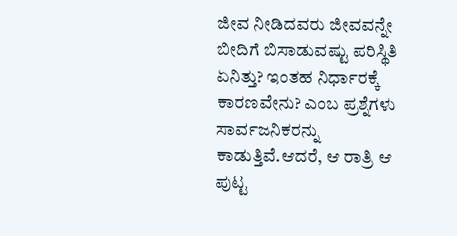ಜೀವ ನೀಡಿದವರು ಜೀವವನ್ನೇ ಬೀದಿಗೆ ಬಿಸಾಡುವಷ್ಟು ಪರಿಸ್ಥಿತಿ ಏನಿತ್ತು? ಇಂತಹ ನಿರ್ಧಾರಕ್ಕೆ ಕಾರಣವೇನು? ಎಂಬ ಪ್ರಶ್ನೆಗಳು ಸಾರ್ವಜನಿಕರನ್ನು ಕಾಡುತ್ತಿವೆ.ಆದರೆ, ಆ ರಾತ್ರಿ ಆ ಪುಟ್ಟ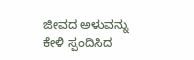ಜೀವದ ಅಳುವನ್ನು ಕೇಳಿ ಸ್ಪಂದಿಸಿದ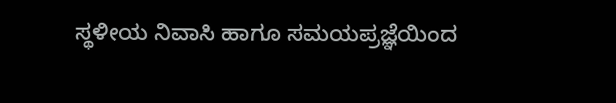ಸ್ಥಳೀಯ ನಿವಾಸಿ ಹಾಗೂ ಸಮಯಪ್ರಜ್ಞೆಯಿಂದ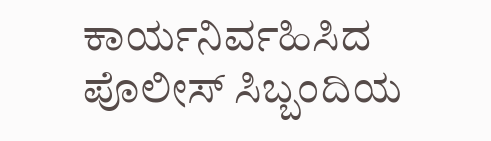ಕಾರ್ಯನಿರ್ವಹಿಸಿದ ಪೊಲೀಸ್ ಸಿಬ್ಬಂದಿಯ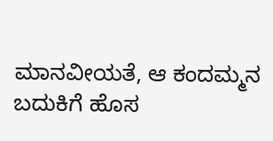ಮಾನವೀಯತೆ, ಆ ಕಂದಮ್ಮನ ಬದುಕಿಗೆ ಹೊಸ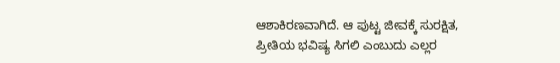ಆಶಾಕಿರಣವಾಗಿದೆ. ಆ ಪುಟ್ಟ ಜೀವಕ್ಕೆ ಸುರಕ್ಷಿತ, ಪ್ರೀತಿಯ ಭವಿಷ್ಯ ಸಿಗಲಿ ಎಂಬುದು ಎಲ್ಲರ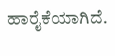ಹಾರೈಕೆಯಾಗಿದೆ.